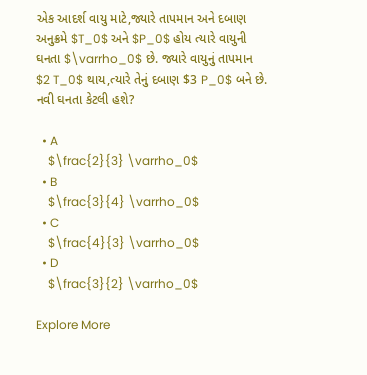એક આદર્શ વાયુ માટે,જ્યારે તાપમાન અને દબાણ અનુક્રમે $T_0$ અને $P_0$ હોય ત્યારે વાયુની ઘનતા $\varrho_0$ છે. જ્યારે વાયુનું તાપમાન $2 T_0$ થાય,ત્યારે તેનું દબાણ $3 P_0$ બને છે. નવી ઘનતા કેટલી હશે?

  • A
    $\frac{2}{3} \varrho_0$
  • B
    $\frac{3}{4} \varrho_0$
  • C
    $\frac{4}{3} \varrho_0$
  • D
    $\frac{3}{2} \varrho_0$

Explore More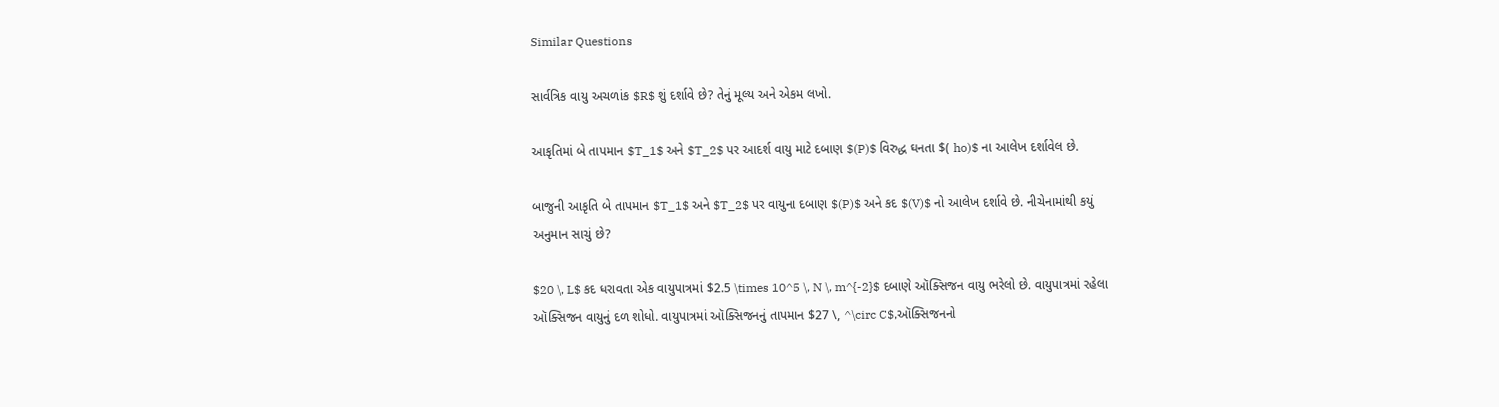Similar Questions

સાર્વત્રિક વાયુ અચળાંક $R$ શું દર્શાવે છે? તેનું મૂલ્ય અને એકમ લખો.

આકૃતિમાં બે તાપમાન $T_1$ અને $T_2$ પર આદર્શ વાયુ માટે દબાણ $(P)$ વિરુદ્ધ ઘનતા $( ho)$ ના આલેખ દર્શાવેલ છે.

બાજુની આકૃતિ બે તાપમાન $T_1$ અને $T_2$ પર વાયુના દબાણ $(P)$ અને કદ $(V)$ નો આલેખ દર્શાવે છે. નીચેનામાંથી કયું અનુમાન સાચું છે?

$20 \, L$ કદ ધરાવતા એક વાયુપાત્રમાં $2.5 \times 10^5 \, N \, m^{-2}$ દબાણે ઑક્સિજન વાયુ ભરેલો છે. વાયુપાત્રમાં રહેલા ઑક્સિજન વાયુનું દળ શોધો. વાયુપાત્રમાં ઑક્સિજનનું તાપમાન $27 \, ^\circ C$,ઑક્સિજનનો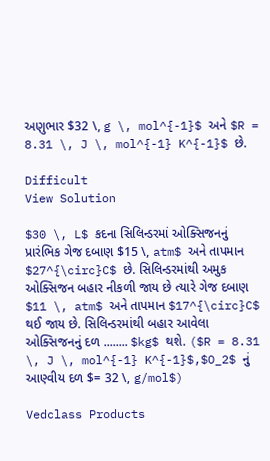અણુભાર $32 \, g \, mol^{-1}$ અને $R = 8.31 \, J \, mol^{-1} K^{-1}$ છે.

Difficult
View Solution

$30 \, L$ કદના સિલિન્ડરમાં ઓક્સિજનનું પ્રારંભિક ગેજ દબાણ $15 \, atm$ અને તાપમાન $27^{\circ}C$ છે. સિલિન્ડરમાંથી અમુક ઓક્સિજન બહાર નીકળી જાય છે ત્યારે ગેજ દબાણ $11 \, atm$ અને તાપમાન $17^{\circ}C$ થઈ જાય છે. સિલિન્ડરમાંથી બહાર આવેલા ઓક્સિજનનું દળ ........ $kg$ થશે. ($R = 8.31 \, J \, mol^{-1} K^{-1}$,$O_2$ નું આણ્વીય દળ $= 32 \, g/mol$)

Vedclass Products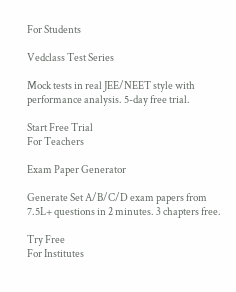For Students

Vedclass Test Series

Mock tests in real JEE/NEET style with performance analysis. 5-day free trial.

Start Free Trial
For Teachers

Exam Paper Generator

Generate Set A/B/C/D exam papers from 7.5L+ questions in 2 minutes. 3 chapters free.

Try Free
For Institutes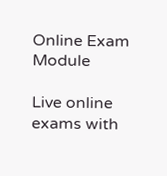Online Exam Module

Live online exams with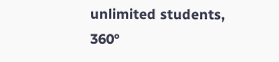unlimited students, 360°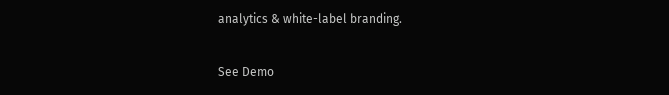analytics & white-label branding.

See Demo